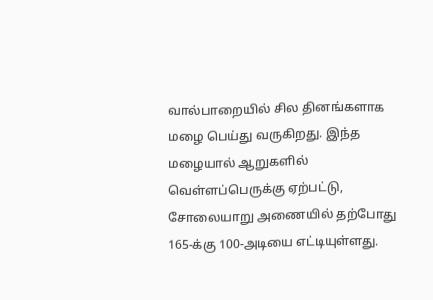வால்பாறையில் சில தினங்களாக மழை பெய்து வருகிறது. இந்த மழையால் ஆறுகளில் வெள்ளப்பெருக்கு ஏற்பட்டு, சோலையாறு அணையில் தற்போது 165-க்கு 100-அடியை எட்டியுள்ளது.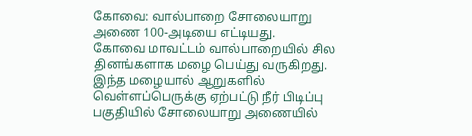கோவை: வால்பாறை சோலையாறு அணை 100-அடியை எட்டியது.
கோவை மாவட்டம் வால்பாறையில் சில தினங்களாக மழை பெய்து வருகிறது. இந்த மழையால் ஆறுகளில் வெள்ளப்பெருக்கு ஏற்பட்டு நீர் பிடிப்பு பகுதியில் சோலையாறு அணையில்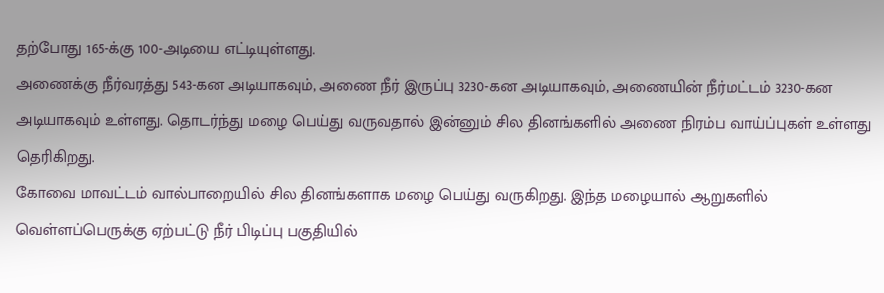தற்போது 165-க்கு 100-அடியை எட்டியுள்ளது.
அணைக்கு நீர்வரத்து 543-கன அடியாகவும், அணை நீர் இருப்பு 3230-கன அடியாகவும், அணையின் நீர்மட்டம் 3230-கன அடியாகவும் உள்ளது. தொடர்ந்து மழை பெய்து வருவதால் இன்னும் சில தினங்களில் அணை நிரம்ப வாய்ப்புகள் உள்ளது தெரிகிறது.
கோவை மாவட்டம் வால்பாறையில் சில தினங்களாக மழை பெய்து வருகிறது. இந்த மழையால் ஆறுகளில் வெள்ளப்பெருக்கு ஏற்பட்டு நீர் பிடிப்பு பகுதியில்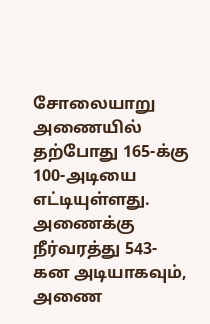சோலையாறு அணையில் தற்போது 165-க்கு 100-அடியை எட்டியுள்ளது.
அணைக்கு நீர்வரத்து 543-கன அடியாகவும், அணை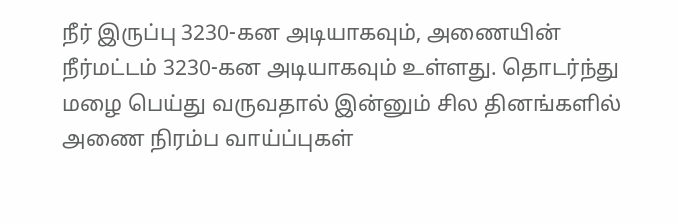நீர் இருப்பு 3230-கன அடியாகவும், அணையின் நீர்மட்டம் 3230-கன அடியாகவும் உள்ளது. தொடர்ந்து மழை பெய்து வருவதால் இன்னும் சில தினங்களில் அணை நிரம்ப வாய்ப்புகள்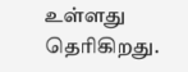உள்ளது தெரிகிறது.